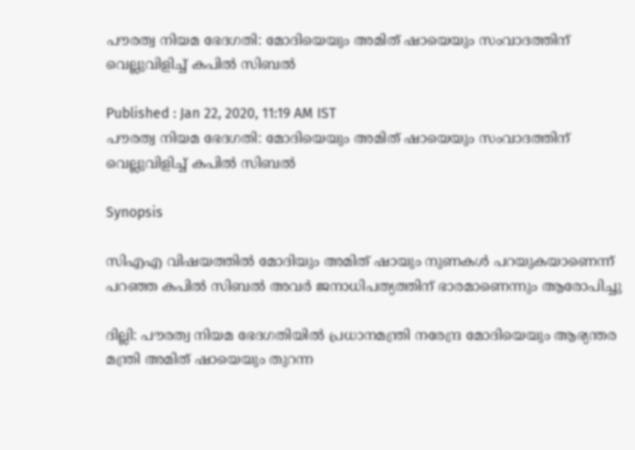പൗരത്വ നിയമ ഭേദഗതി: മോദിയെയും അമിത് ഷായെയും സംവാദത്തിന് വെല്ലുവിളിച്ച് കപില്‍ സിബല്‍

Published : Jan 22, 2020, 11:19 AM IST
പൗരത്വ നിയമ ഭേദഗതി: മോദിയെയും അമിത് ഷായെയും സംവാദത്തിന് വെല്ലുവിളിച്ച് കപില്‍ സിബല്‍

Synopsis

സിഎഎ വിഷയത്തില്‍ മോദിയും അമിത് ഷായും നുണകള്‍ പറയുകയാണെന്ന് പറഞ്ഞ കപില്‍ സിബല്‍ അവര്‍ ജനാധിപത്യത്തിന് ഭാരമാണെന്നും ആരോപിച്ചു

ദില്ലി: പൗരത്വ നിയമ ഭേദഗതിയില്‍ പ്രധാനമന്ത്രി നരേന്ദ്ര മോദിയെയും ആഭ്യന്തര മന്ത്രി അമിത് ഷായെയും തുറന്ന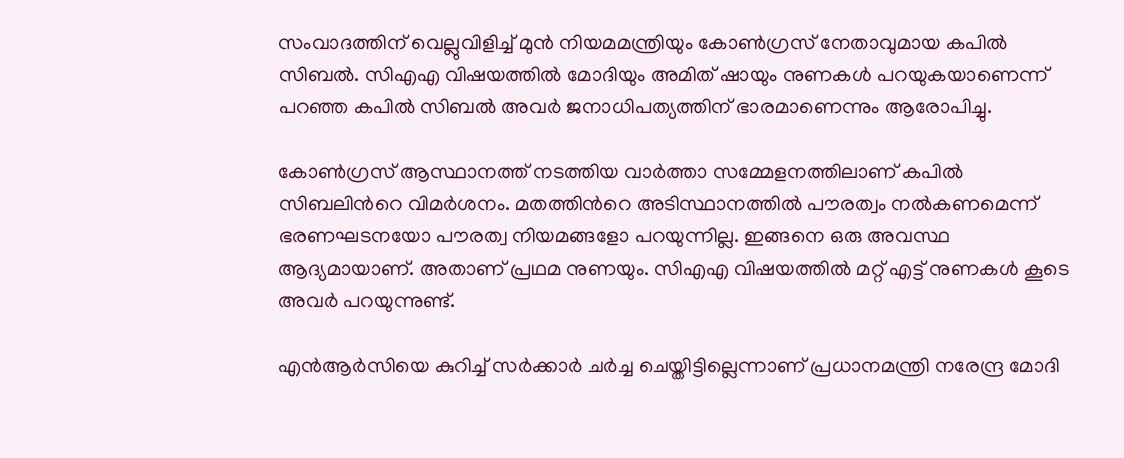സംവാദത്തിന് വെല്ലുവിളിച്ച് മുന്‍ നിയമമന്ത്രിയും കോണ്‍ഗ്രസ് നേതാവുമായ കപില്‍ സിബല്‍. സിഎഎ വിഷയത്തില്‍ മോദിയും അമിത് ഷായും നുണകള്‍ പറയുകയാണെന്ന് പറഞ്ഞ കപില്‍ സിബല്‍ അവര്‍ ജനാധിപത്യത്തിന് ഭാരമാണെന്നും ആരോപിച്ചു.

കോണ്‍ഗ്രസ് ആസ്ഥാനത്ത് നടത്തിയ വാര്‍ത്താ സമ്മേളനത്തിലാണ് കപില്‍ സിബലിന്‍റെ വിമര്‍ശനം. മതത്തിന്‍റെ അടിസ്ഥാനത്തില്‍ പൗരത്വം നല്‍കണമെന്ന് ഭരണഘടനയോ പൗരത്വ നിയമങ്ങളോ പറയുന്നില്ല. ഇങ്ങനെ ഒരു അവസ്ഥ ആദ്യമായാണ്. അതാണ് പ്രഥമ നുണയും. സിഎഎ വിഷയത്തില്‍ മറ്റ് എട്ട് നുണകള്‍ കൂടെ അവര്‍ പറയുന്നുണ്ട്.

എന്‍ആര്‍സിയെ കുറിച്ച് സര്‍ക്കാര്‍ ചര്‍ച്ച ചെയ്തിട്ടില്ലെന്നാണ് പ്രധാനമന്ത്രി നരേന്ദ്ര മോദി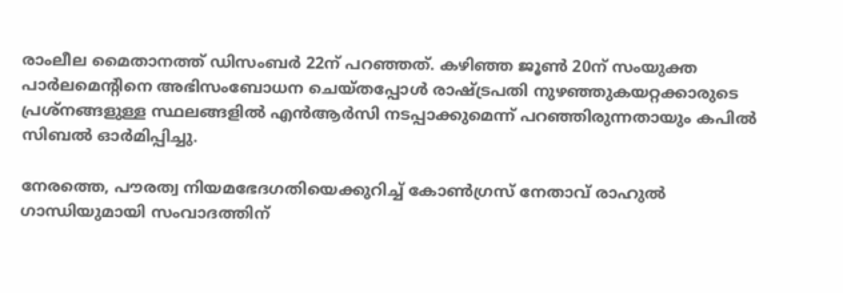രാംലീല മൈതാനത്ത് ഡിസംബര്‍ 22ന് പറഞ്ഞത്. കഴിഞ്ഞ ജൂണ്‍ 20ന് സംയുക്ത പാര്‍ലമെന്‍റിനെ അഭിസംബോധന ചെയ്തപ്പോള്‍ രാഷ്ട്രപതി നുഴഞ്ഞുകയറ്റക്കാരുടെ പ്രശ്നങ്ങളുള്ള സ്ഥലങ്ങളില്‍ എന്‍ആര്‍സി നടപ്പാക്കുമെന്ന് പറഞ്ഞിരുന്നതായും കപില്‍ സിബല്‍ ഓര്‍മിപ്പിച്ചു.

നേരത്തെ, പൗരത്വ നിയമഭേദഗതിയെക്കുറിച്ച് കോണ്‍ഗ്രസ് നേതാവ് രാഹുല്‍ ഗാന്ധിയുമായി സംവാദത്തിന്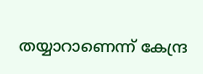തയ്യാറാണെന്ന് കേന്ദ്ര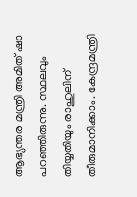ആഭ്യന്തര മന്ത്രി അമിത് ഷാ പറഞ്ഞിരുന്നു. സ്ഥലവും തിയ്യതിയും രാഹുലിന് തീരുമാനിക്കാം. കേന്ദ്രമന്ത്രി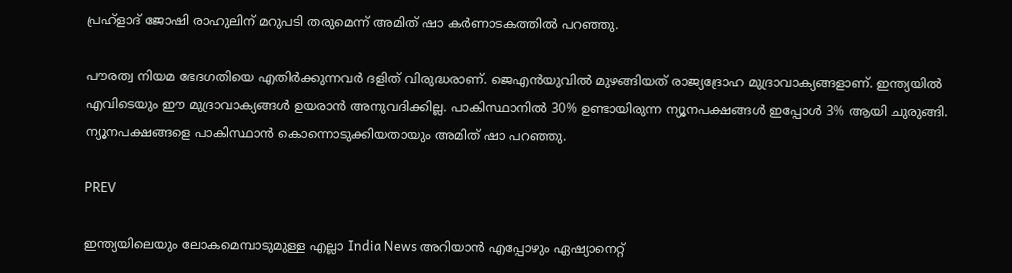പ്രഹ്ളാദ് ജോഷി രാഹുലിന് മറുപടി തരുമെന്ന് അമിത് ഷാ കര്‍ണാടകത്തില്‍ പറഞ്ഞു.

പൗരത്വ നിയമ ഭേദഗതിയെ എതിർക്കുന്നവർ ദളിത്‌ വിരുദ്ധരാണ്. ജെഎൻയുവിൽ മുഴങ്ങിയത് രാജ്യദ്രോഹ മുദ്രാവാക്യങ്ങളാണ്. ഇന്ത്യയിൽ എവിടെയും ഈ മുദ്രാവാക്യങ്ങൾ ഉയരാൻ അനുവദിക്കില്ല. പാകിസ്ഥാനിൽ 30% ഉണ്ടായിരുന്ന ന്യൂനപക്ഷങ്ങൾ ഇപ്പോള്‍ 3% ആയി ചുരുങ്ങി. ന്യൂനപക്ഷങ്ങളെ പാകിസ്ഥാന്‍ കൊന്നൊടുക്കിയതായും അമിത് ഷാ പറ‌ഞ്ഞു.

PREV

ഇന്ത്യയിലെയും ലോകമെമ്പാടുമുള്ള എല്ലാ India News അറിയാൻ എപ്പോഴും ഏഷ്യാനെറ്റ്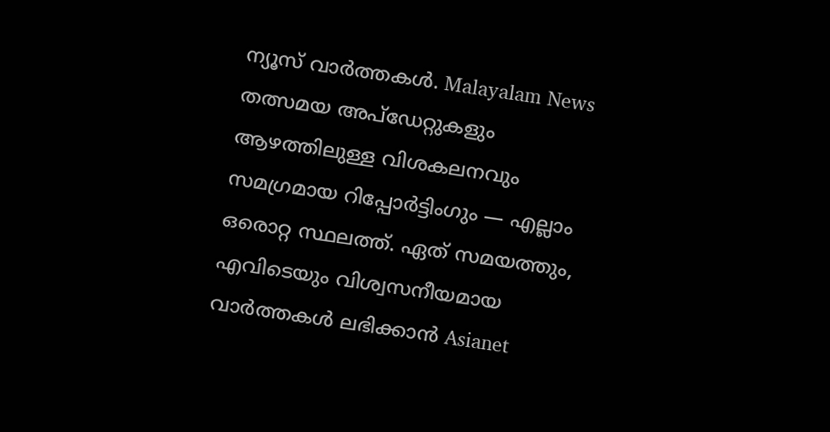ന്യൂസ് വാർത്തകൾ. Malayalam News   തത്സമയ അപ്‌ഡേറ്റുകളും ആഴത്തിലുള്ള വിശകലനവും സമഗ്രമായ റിപ്പോർട്ടിംഗും — എല്ലാം ഒരൊറ്റ സ്ഥലത്ത്. ഏത് സമയത്തും, എവിടെയും വിശ്വസനീയമായ വാർത്തകൾ ലഭിക്കാൻ Asianet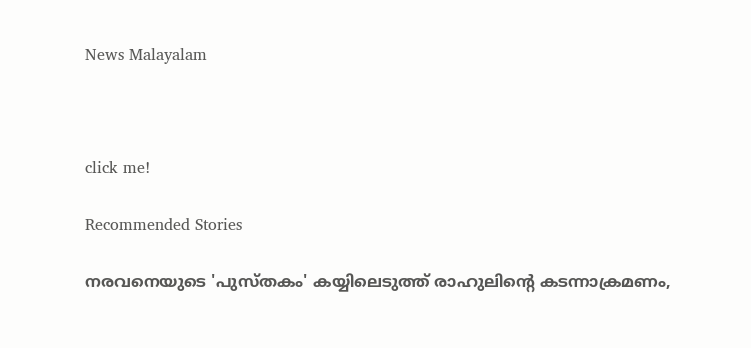News Malayalam



click me!

Recommended Stories

നരവനെയുടെ 'പുസ്തകം' കയ്യിലെടുത്ത് രാഹുലിന്‍റെ കടന്നാക്രമണം,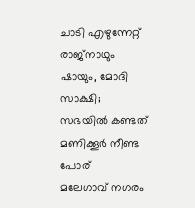ചാടി എഴുന്നേറ്റ് രാജ്നാഥും ഷായും, മോദി സാക്ഷി; സഭയിൽ കണ്ടത് മണിക്കൂർ നീണ്ട പോര്
മലേഗാവ് നഗരം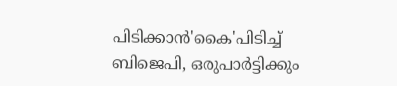പിടിക്കാൻ'കൈ'പിടിച്ച് ബിജെപി, ഒരുപാർട്ടിക്കും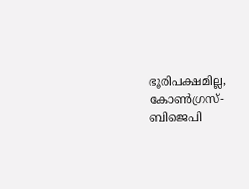ഭൂരിപക്ഷമില്ല, കോൺഗ്രസ്- ബിജെപി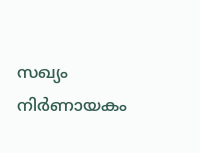സഖ്യം നിർണായകം